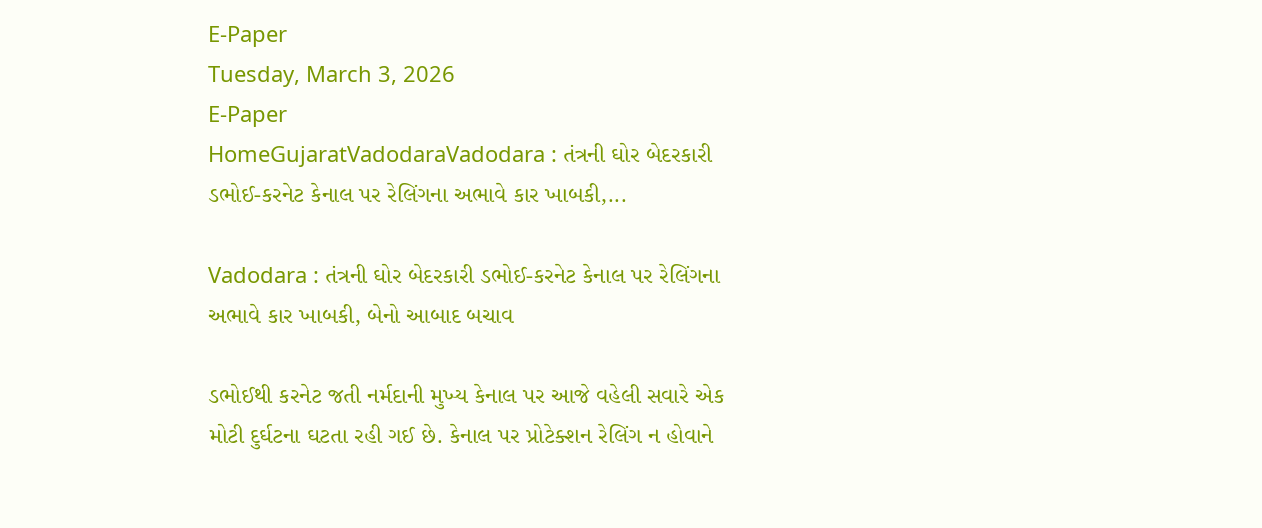E-Paper
Tuesday, March 3, 2026
E-Paper
HomeGujaratVadodaraVadodara : તંત્રની ઘોર બેદરકારી ડભોઈ-કરનેટ કેનાલ પર રેલિંગના અભાવે કાર ખાબકી,...

Vadodara : તંત્રની ઘોર બેદરકારી ડભોઈ-કરનેટ કેનાલ પર રેલિંગના અભાવે કાર ખાબકી, બેનો આબાદ બચાવ

ડભોઈથી કરનેટ જતી નર્મદાની મુખ્ય કેનાલ પર આજે વહેલી સવારે એક મોટી દુર્ઘટના ઘટતા રહી ગઈ છે. કેનાલ પર પ્રોટેક્શન રેલિંગ ન હોવાને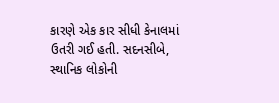કારણે એક કાર સીધી કેનાલમાં ઉતરી ગઈ હતી. સદનસીબે, સ્થાનિક લોકોની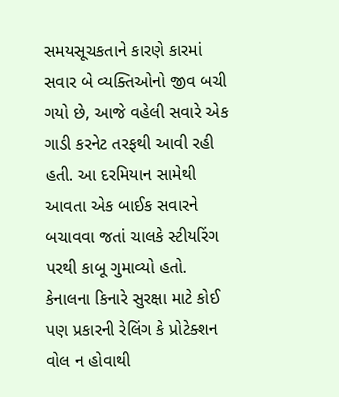સમયસૂચકતાને કારણે કારમાં સવાર બે વ્યક્તિઓનો જીવ બચી ગયો છે, આજે વહેલી સવારે એક ગાડી કરનેટ તરફથી આવી રહી હતી. આ દરમિયાન સામેથી આવતા એક બાઈક સવારને બચાવવા જતાં ચાલકે સ્ટીયરિંગ પરથી કાબૂ ગુમાવ્યો હતો. કેનાલના કિનારે સુરક્ષા માટે કોઈ પણ પ્રકારની રેલિંગ કે પ્રોટેક્શન વોલ ન હોવાથી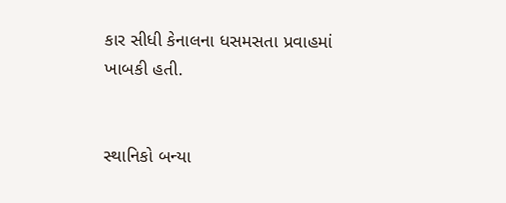કાર સીધી કેનાલના ધસમસતા પ્રવાહમાં ખાબકી હતી.


સ્થાનિકો બન્યા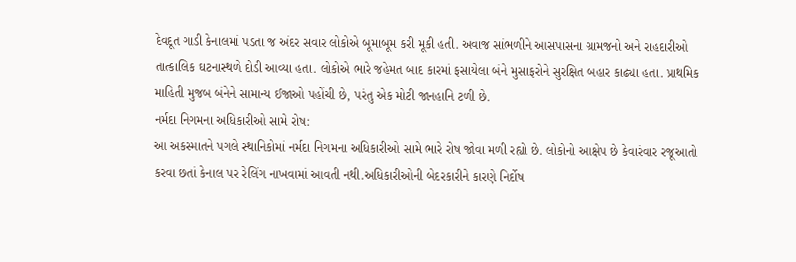દેવદૂત ગાડી કેનાલમાં પડતા જ અંદર સવાર લોકોએ બૂમાબૂમ કરી મૂકી હતી. અવાજ સાંભળીને આસપાસના ગ્રામજનો અને રાહદારીઓ તાત્કાલિક ઘટનાસ્થળે દોડી આવ્યા હતા. લોકોએ ભારે જહેમત બાદ કારમાં ફસાયેલા બંને મુસાફરોને સુરક્ષિત બહાર કાઢ્યા હતા. પ્રાથમિક માહિતી મુજબ બંનેને સામાન્ય ઈજાઓ પહોંચી છે, પરંતુ એક મોટી જાનહાનિ ટળી છે.
નર્મદા નિગમના અધિકારીઓ સામે રોષ:
આ અકસ્માતને પગલે સ્થાનિકોમાં નર્મદા નિગમના અધિકારીઓ સામે ભારે રોષ જોવા મળી રહ્યો છે. લોકોનો આક્ષેપ છે કેવારંવાર રજૂઆતો કરવા છતાં કેનાલ પર રેલિંગ નાખવામાં આવતી નથી.અધિકારીઓની બેદરકારીને કારણે નિર્દોષ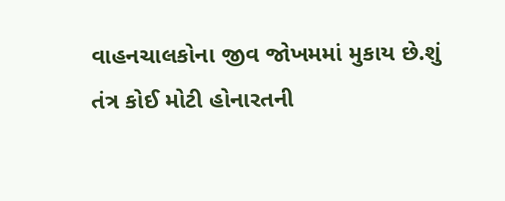વાહનચાલકોના જીવ જોખમમાં મુકાય છે.શું તંત્ર કોઈ મોટી હોનારતની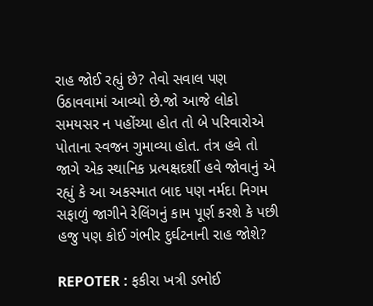રાહ જોઈ રહ્યું છે? તેવો સવાલ પણ ઉઠાવવામાં આવ્યો છે.જો આજે લોકો સમયસર ન પહોંચ્યા હોત તો બે પરિવારોએ પોતાના સ્વજન ગુમાવ્યા હોત. તંત્ર હવે તો જાગે એક સ્થાનિક પ્રત્યક્ષદર્શી હવે જોવાનું એ રહ્યું કે આ અકસ્માત બાદ પણ નર્મદા નિગમ સફાળું જાગીને રેલિંગનું કામ પૂર્ણ કરશે કે પછી હજુ પણ કોઈ ગંભીર દુર્ઘટનાની રાહ જોશે?

REPOTER : ફકીરા ખત્રી ડભોઈ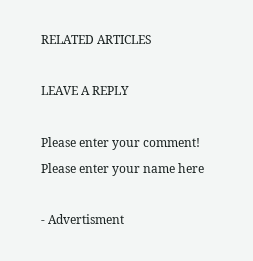RELATED ARTICLES

LEAVE A REPLY

Please enter your comment!
Please enter your name here

- Advertisment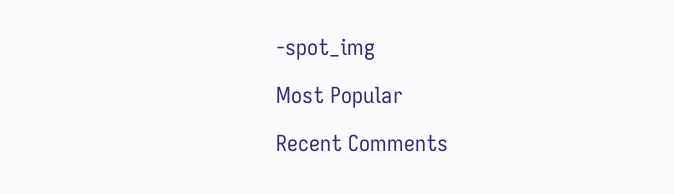-spot_img

Most Popular

Recent Comments